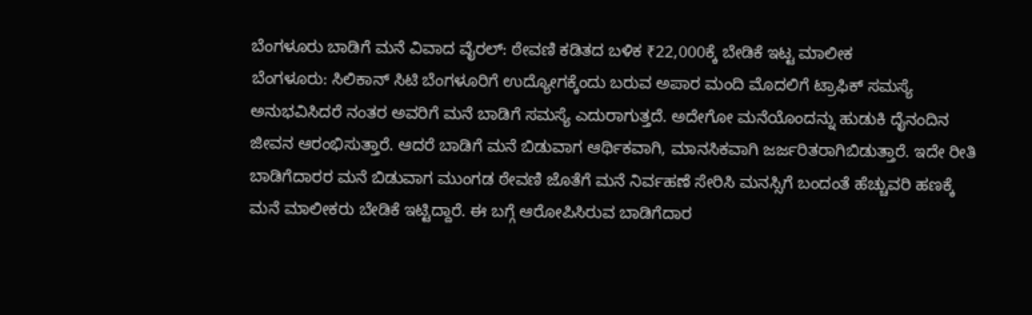ಬೆಂಗಳೂರು ಬಾಡಿಗೆ ಮನೆ ವಿವಾದ ವೈರಲ್: ಠೇವಣಿ ಕಡಿತದ ಬಳಿಕ ₹22,000ಕ್ಕೆ ಬೇಡಿಕೆ ಇಟ್ಟ ಮಾಲೀಕ
ಬೆಂಗಳೂರು: ಸಿಲಿಕಾನ್ ಸಿಟಿ ಬೆಂಗಳೂರಿಗೆ ಉದ್ಯೋಗಕ್ಕೆಂದು ಬರುವ ಅಪಾರ ಮಂದಿ ಮೊದಲಿಗೆ ಟ್ರಾಫಿಕ್ ಸಮಸ್ಯೆ ಅನುಭವಿಸಿದರೆ ನಂತರ ಅವರಿಗೆ ಮನೆ ಬಾಡಿಗೆ ಸಮಸ್ಯೆ ಎದುರಾಗುತ್ತದೆ. ಅದೇಗೋ ಮನೆಯೊಂದನ್ನು ಹುಡುಕಿ ದೈನಂದಿನ ಜೀವನ ಆರಂಭಿಸುತ್ತಾರೆ. ಆದರೆ ಬಾಡಿಗೆ ಮನೆ ಬಿಡುವಾಗ ಆರ್ಥಿಕವಾಗಿ, ಮಾನಸಿಕವಾಗಿ ಜರ್ಜರಿತರಾಗಿಬಿಡುತ್ತಾರೆ. ಇದೇ ರೀತಿ ಬಾಡಿಗೆದಾರರ ಮನೆ ಬಿಡುವಾಗ ಮುಂಗಡ ಠೇವಣಿ ಜೊತೆಗೆ ಮನೆ ನಿರ್ವಹಣೆ ಸೇರಿಸಿ ಮನಸ್ಸಿಗೆ ಬಂದಂತೆ ಹೆಚ್ಚುವರಿ ಹಣಕ್ಕೆ ಮನೆ ಮಾಲೀಕರು ಬೇಡಿಕೆ ಇಟ್ಟಿದ್ದಾರೆ. ಈ ಬಗ್ಗೆ ಆರೋಪಿಸಿರುವ ಬಾಡಿಗೆದಾರ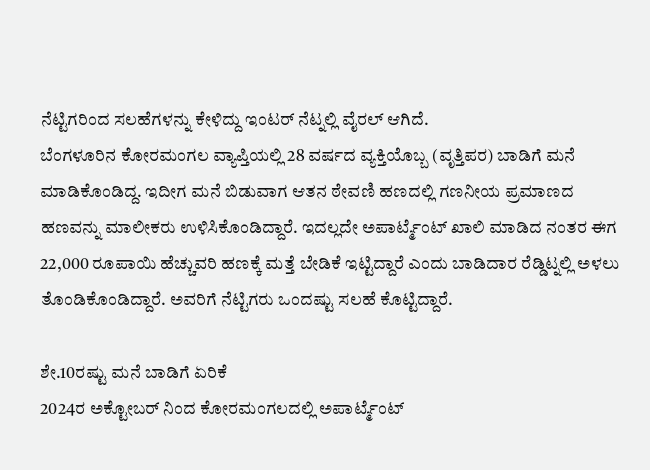ನೆಟ್ಟಿಗರಿಂದ ಸಲಹೆಗಳನ್ನು ಕೇಳಿದ್ದು ಇಂಟರ್ ನೆಟ್ನಲ್ಲಿ ವೈರಲ್ ಆಗಿದೆ.
ಬೆಂಗಳೂರಿನ ಕೋರಮಂಗಲ ವ್ಯಾಪ್ತಿಯಲ್ಲಿ 28 ವರ್ಷದ ವ್ಯಕ್ತಿಯೊಬ್ಬ (ವೃತ್ತಿಪರ) ಬಾಡಿಗೆ ಮನೆ ಮಾಡಿಕೊಂಡಿದ್ದ. ಇದೀಗ ಮನೆ ಬಿಡುವಾಗ ಆತನ ಠೇವಣಿ ಹಣದಲ್ಲಿ ಗಣನೀಯ ಪ್ರಮಾಣದ ಹಣವನ್ನು ಮಾಲೀಕರು ಉಳಿಸಿಕೊಂಡಿದ್ದಾರೆ. ಇದಲ್ಲದೇ ಅಪಾರ್ಟ್ಮೆಂಟ್ ಖಾಲಿ ಮಾಡಿದ ನಂತರ ಈಗ 22,000 ರೂಪಾಯಿ ಹೆಚ್ಚುವರಿ ಹಣಕ್ಕೆ ಮತ್ತೆ ಬೇಡಿಕೆ ಇಟ್ಟಿದ್ದಾರೆ ಎಂದು ಬಾಡಿದಾರ ರೆಡ್ಡಿಟ್ನಲ್ಲಿ ಅಳಲು ತೊಂಡಿಕೊಂಡಿದ್ದಾರೆ. ಅವರಿಗೆ ನೆಟ್ಟಿಗರು ಒಂದಷ್ಟು ಸಲಹೆ ಕೊಟ್ಟಿದ್ದಾರೆ.

ಶೇ.10ರಷ್ಟು ಮನೆ ಬಾಡಿಗೆ ಏರಿಕೆ
2024ರ ಅಕ್ಟೋಬರ್ ನಿಂದ ಕೋರಮಂಗಲದಲ್ಲಿ ಅಪಾರ್ಟ್ಮೆಂಟ್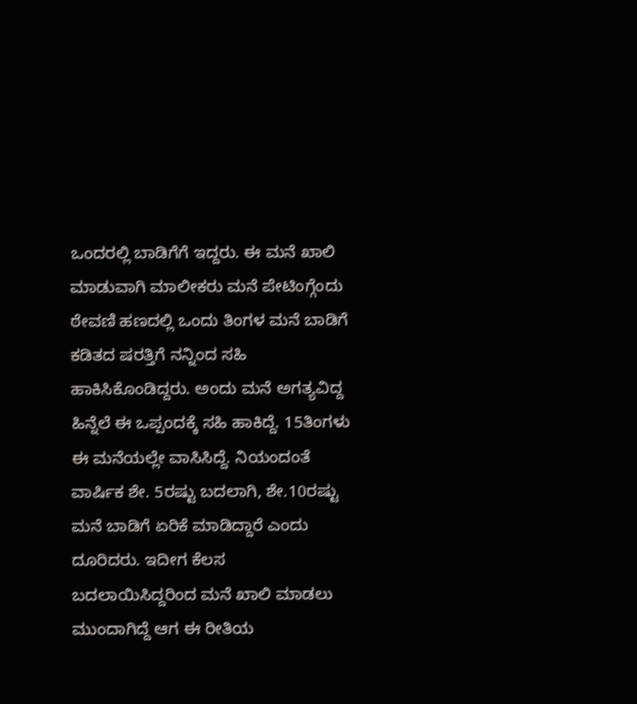ಒಂದರಲ್ಲಿ ಬಾಡಿಗೆಗೆ ಇದ್ದರು. ಈ ಮನೆ ಖಾಲಿ ಮಾಡುವಾಗಿ ಮಾಲೀಕರು ಮನೆ ಪೇಟಿಂಗ್ಗೆಂದು ಠೇವಣಿ ಹಣದಲ್ಲಿ ಒಂದು ತಿಂಗಳ ಮನೆ ಬಾಡಿಗೆ ಕಡಿತದ ಷರತ್ತಿಗೆ ನನ್ನಿಂದ ಸಹಿ ಹಾಕಿಸಿಕೊಂಡಿದ್ದರು. ಅಂದು ಮನೆ ಅಗತ್ಯವಿದ್ದ ಹಿನ್ನೆಲೆ ಈ ಒಪ್ಪಂದಕ್ಕೆ ಸಹಿ ಹಾಕಿದ್ದೆ. 15ತಿಂಗಳು ಈ ಮನೆಯಲ್ಲೇ ವಾಸಿಸಿದ್ದೆ. ನಿಯಂದಂತೆ ವಾರ್ಷಿಕ ಶೇ. 5ರಷ್ಟು ಬದಲಾಗಿ, ಶೇ.10ರಷ್ಟು ಮನೆ ಬಾಡಿಗೆ ಏರಿಕೆ ಮಾಡಿದ್ದಾರೆ ಎಂದು ದೂರಿದರು. ಇದೀಗ ಕೆಲಸ ಬದಲಾಯಿಸಿದ್ದರಿಂದ ಮನೆ ಖಾಲಿ ಮಾಡಲು ಮುಂದಾಗಿದ್ದೆ ಆಗ ಈ ರೀತಿಯ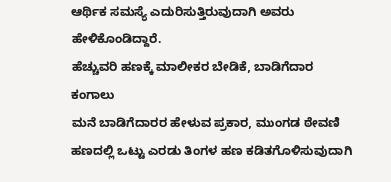ಆರ್ಥಿಕ ಸಮಸ್ಯೆ ಎದುರಿಸುತ್ತಿರುವುದಾಗಿ ಅವರು ಹೇಳಿಕೊಂಡಿದ್ದಾರೆ.
ಹೆಚ್ಚುವರಿ ಹಣಕ್ಕೆ ಮಾಲೀಕರ ಬೇಡಿಕೆ, ಬಾಡಿಗೆದಾರ ಕಂಗಾಲು
ಮನೆ ಬಾಡಿಗೆದಾರರ ಹೇಳುವ ಪ್ರಕಾರ, ಮುಂಗಡ ಠೇವಣಿ ಹಣದಲ್ಲಿ ಒಟ್ಟು ಎರಡು ತಿಂಗಳ ಹಣ ಕಡಿತಗೊಳಿಸುವುದಾಗಿ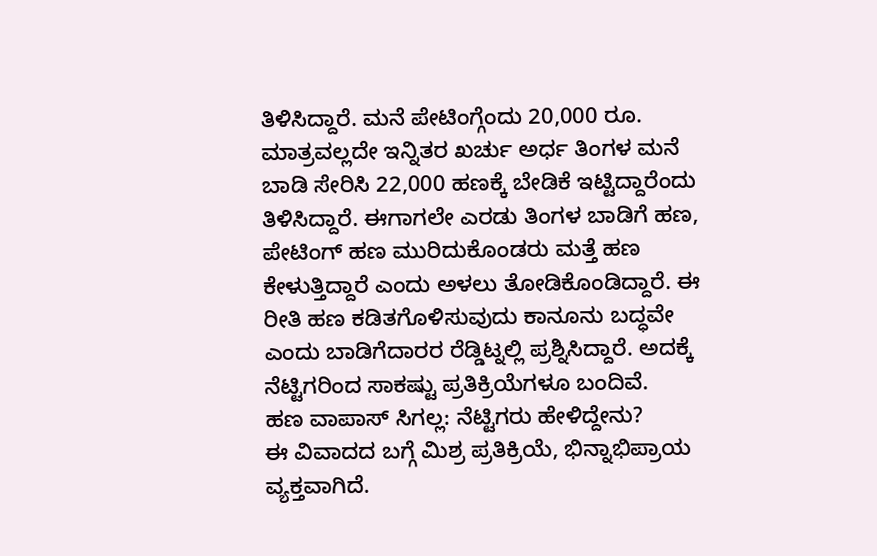ತಿಳಿಸಿದ್ದಾರೆ. ಮನೆ ಪೇಟಿಂಗ್ಗೆಂದು 20,000 ರೂ. ಮಾತ್ರವಲ್ಲದೇ ಇನ್ನಿತರ ಖರ್ಚು ಅರ್ಧ ತಿಂಗಳ ಮನೆ ಬಾಡಿ ಸೇರಿಸಿ 22,000 ಹಣಕ್ಕೆ ಬೇಡಿಕೆ ಇಟ್ಟಿದ್ದಾರೆಂದು ತಿಳಿಸಿದ್ದಾರೆ. ಈಗಾಗಲೇ ಎರಡು ತಿಂಗಳ ಬಾಡಿಗೆ ಹಣ, ಪೇಟಿಂಗ್ ಹಣ ಮುರಿದುಕೊಂಡರು ಮತ್ತೆ ಹಣ ಕೇಳುತ್ತಿದ್ದಾರೆ ಎಂದು ಅಳಲು ತೋಡಿಕೊಂಡಿದ್ದಾರೆ. ಈ ರೀತಿ ಹಣ ಕಡಿತಗೊಳಿಸುವುದು ಕಾನೂನು ಬದ್ಧವೇ ಎಂದು ಬಾಡಿಗೆದಾರರ ರೆಡ್ಡಿಟ್ನಲ್ಲಿ ಪ್ರಶ್ನಿಸಿದ್ದಾರೆ. ಅದಕ್ಕೆ ನೆಟ್ಟಿಗರಿಂದ ಸಾಕಷ್ಟು ಪ್ರತಿಕ್ರಿಯೆಗಳೂ ಬಂದಿವೆ.
ಹಣ ವಾಪಾಸ್ ಸಿಗಲ್ಲ: ನೆಟ್ಟಿಗರು ಹೇಳಿದ್ದೇನು?
ಈ ವಿವಾದದ ಬಗ್ಗೆ ಮಿಶ್ರ ಪ್ರತಿಕ್ರಿಯೆ, ಭಿನ್ನಾಭಿಪ್ರಾಯ ವ್ಯಕ್ತವಾಗಿದೆ.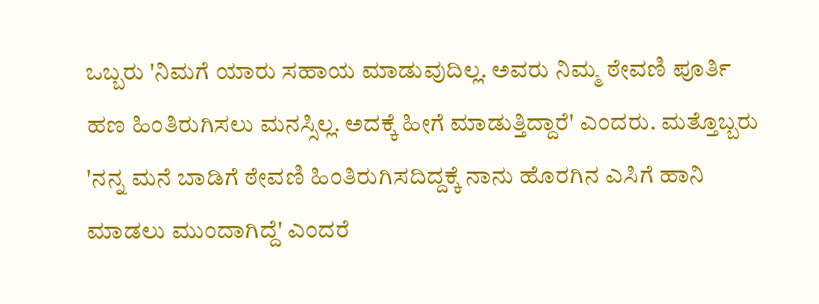ಒಬ್ಬರು 'ನಿಮಗೆ ಯಾರು ಸಹಾಯ ಮಾಡುವುದಿಲ್ಲ. ಅವರು ನಿಮ್ಮ ಠೇವಣಿ ಪೂರ್ತಿ ಹಣ ಹಿಂತಿರುಗಿಸಲು ಮನಸ್ಸಿಲ್ಲ. ಅದಕ್ಕೆ ಹೀಗೆ ಮಾಡುತ್ತಿದ್ದಾರೆ' ಎಂದರು. ಮತ್ತೊಬ್ಬರು 'ನನ್ನ ಮನೆ ಬಾಡಿಗೆ ಠೇವಣಿ ಹಿಂತಿರುಗಿಸದಿದ್ದಕ್ಕೆ ನಾನು ಹೊರಗಿನ ಎಸಿಗೆ ಹಾನಿ ಮಾಡಲು ಮುಂದಾಗಿದ್ದೆ' ಎಂದರೆ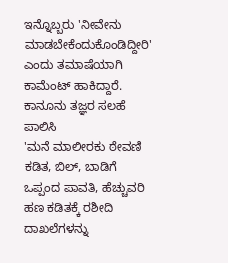ಇನ್ನೊಬ್ಬರು 'ನೀವೇನು ಮಾಡಬೇಕೆಂದುಕೊಂಡಿದ್ದೀರಿ' ಎಂದು ತಮಾಷೆಯಾಗಿ ಕಾಮೆಂಟ್ ಹಾಕಿದ್ದಾರೆ.
ಕಾನೂನು ತಜ್ಞರ ಸಲಹೆ ಪಾಲಿಸಿ
'ಮನೆ ಮಾಲೀರಕು ಠೇವಣಿ ಕಡಿತ, ಬಿಲ್, ಬಾಡಿಗೆ ಒಪ್ಪಂದ ಪಾವತಿ, ಹೆಚ್ಚುವರಿ ಹಣ ಕಡಿತಕ್ಕೆ ರಶೀದಿ ದಾಖಲೆಗಳನ್ನು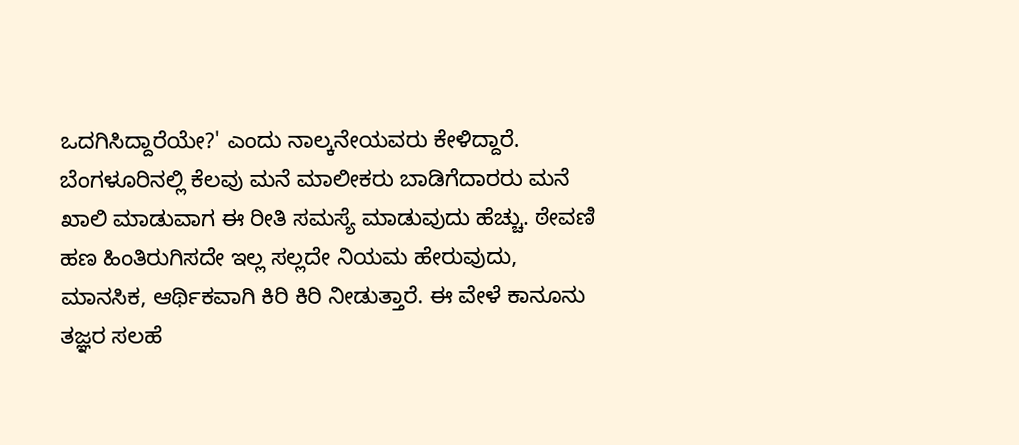ಒದಗಿಸಿದ್ದಾರೆಯೇ?' ಎಂದು ನಾಲ್ಕನೇಯವರು ಕೇಳಿದ್ದಾರೆ. ಬೆಂಗಳೂರಿನಲ್ಲಿ ಕೆಲವು ಮನೆ ಮಾಲೀಕರು ಬಾಡಿಗೆದಾರರು ಮನೆ ಖಾಲಿ ಮಾಡುವಾಗ ಈ ರೀತಿ ಸಮಸ್ಯೆ ಮಾಡುವುದು ಹೆಚ್ಚು. ಠೇವಣಿ ಹಣ ಹಿಂತಿರುಗಿಸದೇ ಇಲ್ಲ ಸಲ್ಲದೇ ನಿಯಮ ಹೇರುವುದು, ಮಾನಸಿಕ, ಆರ್ಥಿಕವಾಗಿ ಕಿರಿ ಕಿರಿ ನೀಡುತ್ತಾರೆ. ಈ ವೇಳೆ ಕಾನೂನು ತಜ್ಞರ ಸಲಹೆ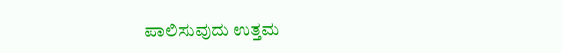ಪಾಲಿಸುವುದು ಉತ್ತಮ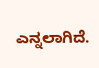ಎನ್ನಲಾಗಿದೆ.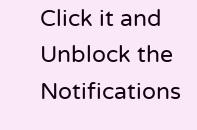Click it and Unblock the Notifications